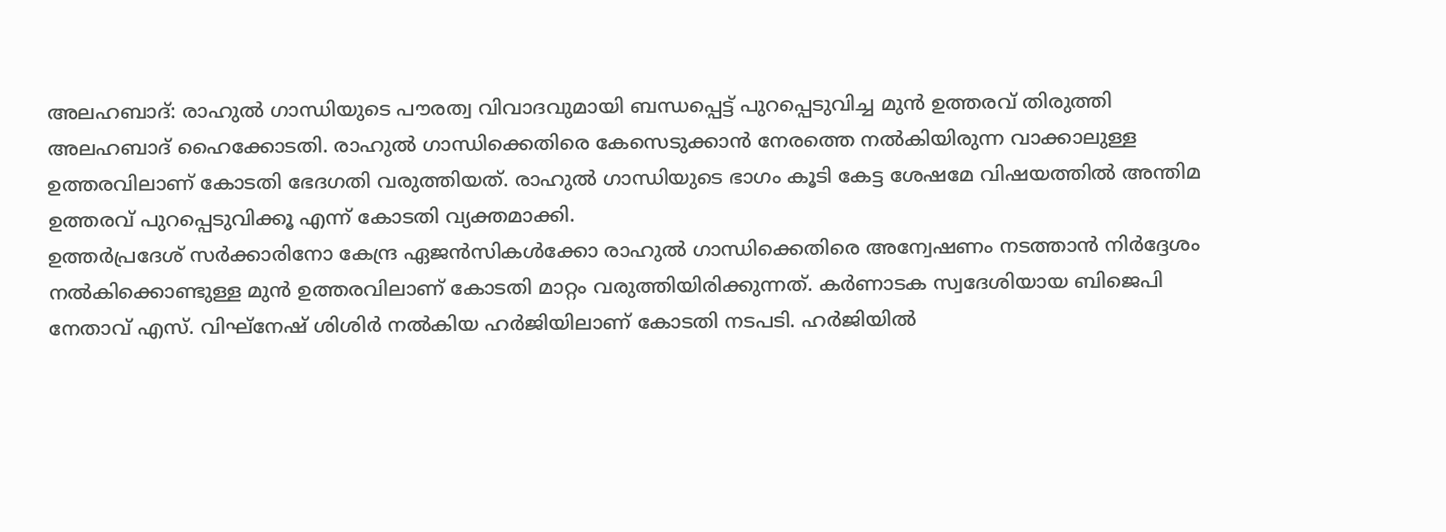അലഹബാദ്: രാഹുൽ ഗാന്ധിയുടെ പൗരത്വ വിവാദവുമായി ബന്ധപ്പെട്ട് പുറപ്പെടുവിച്ച മുൻ ഉത്തരവ് തിരുത്തി അലഹബാദ് ഹൈക്കോടതി. രാഹുൽ ഗാന്ധിക്കെതിരെ കേസെടുക്കാൻ നേരത്തെ നൽകിയിരുന്ന വാക്കാലുള്ള ഉത്തരവിലാണ് കോടതി ഭേദഗതി വരുത്തിയത്. രാഹുൽ ഗാന്ധിയുടെ ഭാഗം കൂടി കേട്ട ശേഷമേ വിഷയത്തിൽ അന്തിമ ഉത്തരവ് പുറപ്പെടുവിക്കൂ എന്ന് കോടതി വ്യക്തമാക്കി.
ഉത്തർപ്രദേശ് സർക്കാരിനോ കേന്ദ്ര ഏജൻസികൾക്കോ രാഹുൽ ഗാന്ധിക്കെതിരെ അന്വേഷണം നടത്താൻ നിർദ്ദേശം നൽകിക്കൊണ്ടുള്ള മുൻ ഉത്തരവിലാണ് കോടതി മാറ്റം വരുത്തിയിരിക്കുന്നത്. കർണാടക സ്വദേശിയായ ബിജെപി നേതാവ് എസ്. വിഘ്നേഷ് ശിശിർ നൽകിയ ഹർജിയിലാണ് കോടതി നടപടി. ഹർജിയിൽ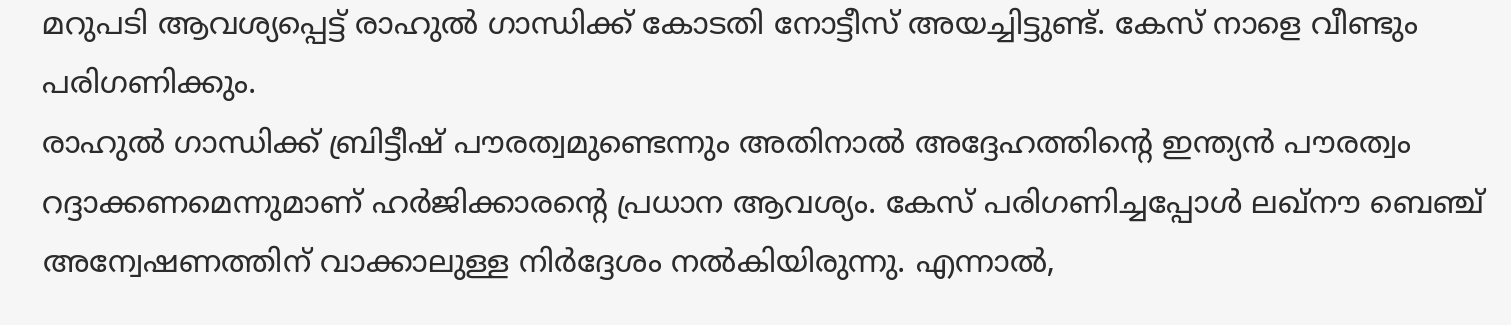മറുപടി ആവശ്യപ്പെട്ട് രാഹുൽ ഗാന്ധിക്ക് കോടതി നോട്ടീസ് അയച്ചിട്ടുണ്ട്. കേസ് നാളെ വീണ്ടും പരിഗണിക്കും.
രാഹുൽ ഗാന്ധിക്ക് ബ്രിട്ടീഷ് പൗരത്വമുണ്ടെന്നും അതിനാൽ അദ്ദേഹത്തിന്റെ ഇന്ത്യൻ പൗരത്വം റദ്ദാക്കണമെന്നുമാണ് ഹർജിക്കാരന്റെ പ്രധാന ആവശ്യം. കേസ് പരിഗണിച്ചപ്പോൾ ലഖ്നൗ ബെഞ്ച് അന്വേഷണത്തിന് വാക്കാലുള്ള നിർദ്ദേശം നൽകിയിരുന്നു. എന്നാൽ,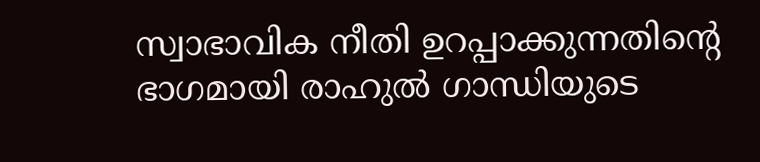സ്വാഭാവിക നീതി ഉറപ്പാക്കുന്നതിന്റെ ഭാഗമായി രാഹുൽ ഗാന്ധിയുടെ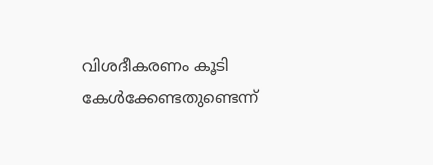വിശദീകരണം കൂടി കേൾക്കേണ്ടതുണ്ടെന്ന്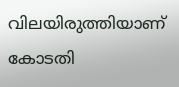വിലയിരുത്തിയാണ് കോടതി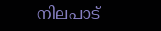നിലപാട്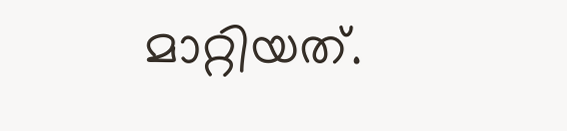മാറ്റിയത്.